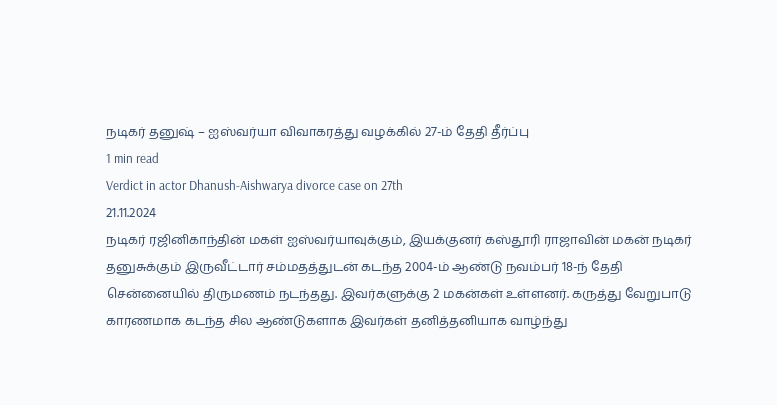நடிகர் தனுஷ் – ஐஸ்வர்யா விவாகரத்து வழக்கில் 27-ம் தேதி தீர்ப்பு
1 min read
Verdict in actor Dhanush-Aishwarya divorce case on 27th
21.11.2024
நடிகர் ரஜினிகாந்தின் மகள் ஐஸ்வர்யாவுக்கும், இயக்குனர் கஸ்தூரி ராஜாவின் மகன் நடிகர் தனுசுக்கும் இருவீட்டார் சம்மதத்துடன் கடந்த 2004-ம் ஆண்டு நவம்பர் 18-ந் தேதி சென்னையில் திருமணம் நடந்தது. இவர்களுக்கு 2 மகன்கள் உள்ளனர். கருத்து வேறுபாடு காரணமாக கடந்த சில ஆண்டுகளாக இவர்கள் தனித்தனியாக வாழ்ந்து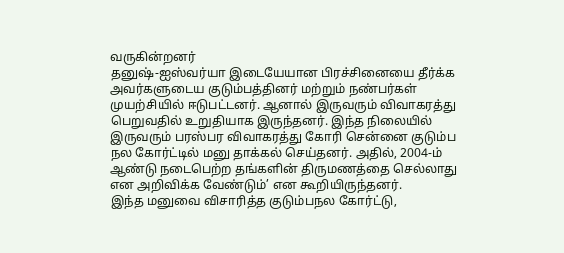வருகின்றனர்
தனுஷ்-ஐஸ்வர்யா இடையேயான பிரச்சினையை தீர்க்க அவர்களுடைய குடும்பத்தினர் மற்றும் நண்பர்கள் முயற்சியில் ஈடுபட்டனர். ஆனால் இருவரும் விவாகரத்து பெறுவதில் உறுதியாக இருந்தனர். இந்த நிலையில் இருவரும் பரஸ்பர விவாகரத்து கோரி சென்னை குடும்ப நல கோர்ட்டில் மனு தாக்கல் செய்தனர். அதில், 2004-ம் ஆண்டு நடைபெற்ற தங்களின் திருமணத்தை செல்லாது என அறிவிக்க வேண்டும்’ என கூறியிருந்தனர்.
இந்த மனுவை விசாரித்த குடும்பநல கோர்ட்டு,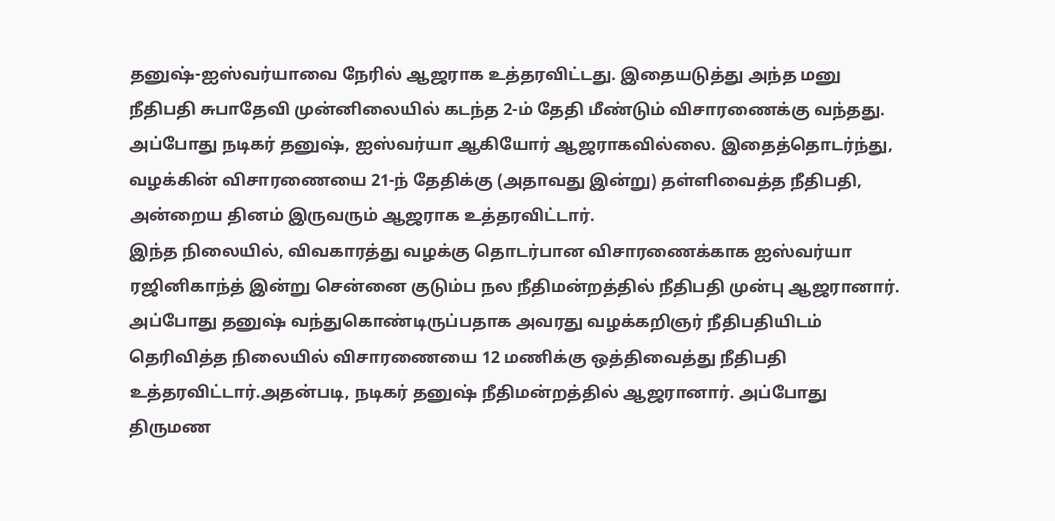தனுஷ்-ஐஸ்வர்யாவை நேரில் ஆஜராக உத்தரவிட்டது. இதையடுத்து அந்த மனு நீதிபதி சுபாதேவி முன்னிலையில் கடந்த 2-ம் தேதி மீண்டும் விசாரணைக்கு வந்தது. அப்போது நடிகர் தனுஷ், ஐஸ்வர்யா ஆகியோர் ஆஜராகவில்லை. இதைத்தொடர்ந்து, வழக்கின் விசாரணையை 21-ந் தேதிக்கு (அதாவது இன்று) தள்ளிவைத்த நீதிபதி, அன்றைய தினம் இருவரும் ஆஜராக உத்தரவிட்டார்.
இந்த நிலையில், விவகாரத்து வழக்கு தொடர்பான விசாரணைக்காக ஐஸ்வர்யா ரஜினிகாந்த் இன்று சென்னை குடும்ப நல நீதிமன்றத்தில் நீதிபதி முன்பு ஆஜரானார். அப்போது தனுஷ் வந்துகொண்டிருப்பதாக அவரது வழக்கறிஞர் நீதிபதியிடம் தெரிவித்த நிலையில் விசாரணையை 12 மணிக்கு ஒத்திவைத்து நீதிபதி உத்தரவிட்டார்.அதன்படி, நடிகர் தனுஷ் நீதிமன்றத்தில் ஆஜரானார். அப்போது திருமண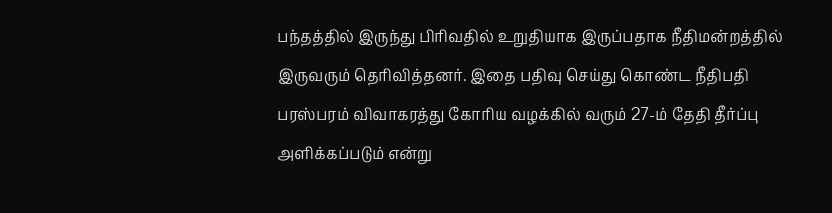பந்தத்தில் இருந்து பிரிவதில் உறுதியாக இருப்பதாக நீதிமன்றத்தில் இருவரும் தெரிவித்தனர். இதை பதிவு செய்து கொண்ட நீதிபதி பரஸ்பரம் விவாகரத்து கோரிய வழக்கில் வரும் 27-ம் தேதி தீர்ப்பு அளிக்கப்படும் என்று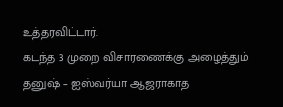உத்தரவிட்டார்.
கடந்த 3 முறை விசாரணைக்கு அழைத்தும் தனுஷ் – ஐஸ்வர்யா ஆஜராகாத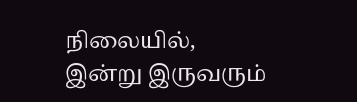நிலையில், இன்று இருவரும்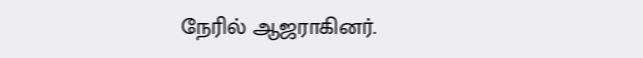நேரில் ஆஜராகினர்.